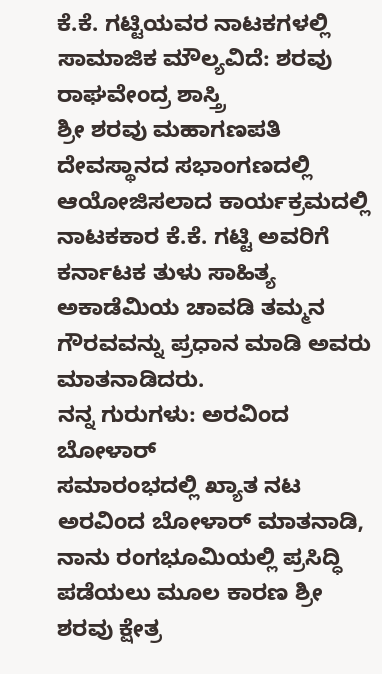ಕೆ.ಕೆ. ಗಟ್ಟಿಯವರ ನಾಟಕಗಳಲ್ಲಿ ಸಾಮಾಜಿಕ ಮೌಲ್ಯವಿದೆ: ಶರವು ರಾಘವೇಂದ್ರ ಶಾಸ್ತ್ರಿ
ಶ್ರೀ ಶರವು ಮಹಾಗಣಪತಿ ದೇವಸ್ಥಾನದ ಸಭಾಂಗಣದಲ್ಲಿ ಆಯೋಜಿಸಲಾದ ಕಾರ್ಯಕ್ರಮದಲ್ಲಿ ನಾಟಕಕಾರ ಕೆ.ಕೆ. ಗಟ್ಟಿ ಅವರಿಗೆ ಕರ್ನಾಟಕ ತುಳು ಸಾಹಿತ್ಯ ಅಕಾಡೆಮಿಯ ಚಾವಡಿ ತಮ್ಮನ ಗೌರವವನ್ನು ಪ್ರಧಾನ ಮಾಡಿ ಅವರು ಮಾತನಾಡಿದರು.
ನನ್ನ ಗುರುಗಳು: ಅರವಿಂದ ಬೋಳಾರ್
ಸಮಾರಂಭದಲ್ಲಿ ಖ್ಯಾತ ನಟ ಅರವಿಂದ ಬೋಳಾರ್ ಮಾತನಾಡಿ, ನಾನು ರಂಗಭೂಮಿಯಲ್ಲಿ ಪ್ರಸಿದ್ಧಿ ಪಡೆಯಲು ಮೂಲ ಕಾರಣ ಶ್ರೀ ಶರವು ಕ್ಷೇತ್ರ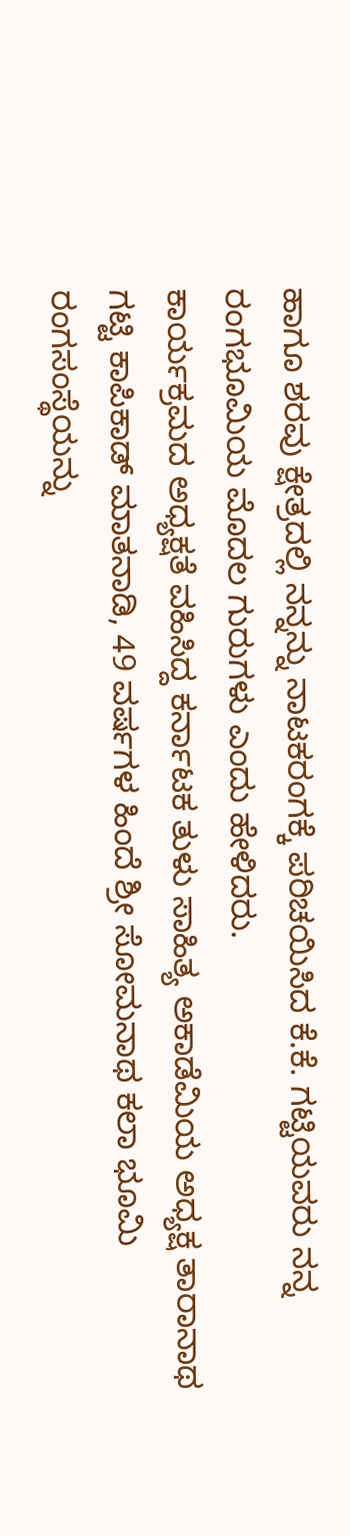ಹಾಗೂ ಶರವು ಕ್ಷೇತ್ರದಲ್ಲಿ ನನ್ನನ್ನು ನಾಟಕರಂಗಕ್ಕೆ ಪರಿಚಯಿಸಿದ ಕೆ.ಕೆ. ಗಟ್ಟಿಯವರು ನನ್ನ ರಂಗಭೂಮಿಯ ಮೊದಲ ಗುರುಗಳು ಎಂದು ಹೇಳಿದರು.
ಕಾರ್ಯಕ್ರಮದ ಅಧ್ಯಕ್ಷತೆ ವಹಿಸಿದ್ದ ಕರ್ನಾಟಕ ತುಳು ಸಾಹಿತ್ಯ ಅಕಾಡೆಮಿಯ ಅಧ್ಯಕ್ಷ ತಾರಾನಾಥ ಗಟ್ಟಿ ಕಾಪಿಕಾಡ್ ಮಾತನಾಡಿ, 49 ವರ್ಷಗಳ ಹಿಂದೆ ಶ್ರೀ ಸೋಮನಾಥ ಕಲಾ ಭೂಮಿ ರಂಗಸಂಸ್ಥೆಯನ್ನು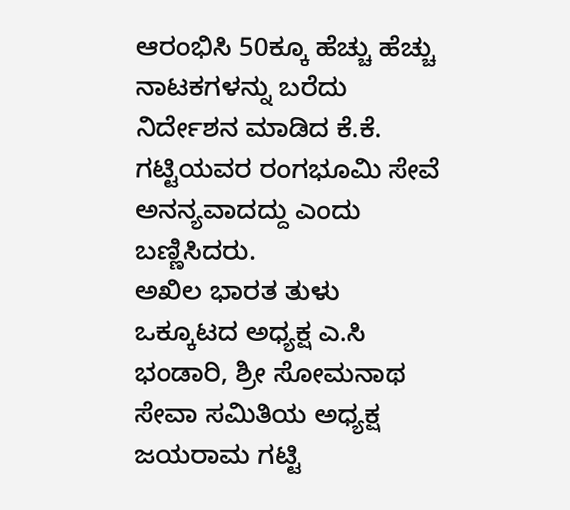ಆರಂಭಿಸಿ 50ಕ್ಕೂ ಹೆಚ್ಚು ಹೆಚ್ಚು ನಾಟಕಗಳನ್ನು ಬರೆದು ನಿರ್ದೇಶನ ಮಾಡಿದ ಕೆ.ಕೆ. ಗಟ್ಟಿಯವರ ರಂಗಭೂಮಿ ಸೇವೆ ಅನನ್ಯವಾದದ್ದು ಎಂದು ಬಣ್ಣಿಸಿದರು.
ಅಖಿಲ ಭಾರತ ತುಳು ಒಕ್ಕೂಟದ ಅಧ್ಯಕ್ಷ ಎ.ಸಿ ಭಂಡಾರಿ, ಶ್ರೀ ಸೋಮನಾಥ ಸೇವಾ ಸಮಿತಿಯ ಅಧ್ಯಕ್ಷ ಜಯರಾಮ ಗಟ್ಟಿ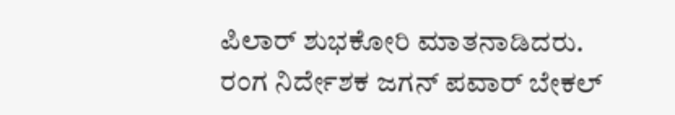ಪಿಲಾರ್ ಶುಭಕೋರಿ ಮಾತನಾಡಿದರು.
ರಂಗ ನಿರ್ದೇಶಕ ಜಗನ್ ಪವಾರ್ ಬೇಕಲ್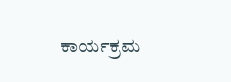ಕಾರ್ಯಕ್ರಮ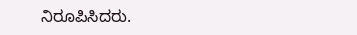ನಿರೂಪಿಸಿದರು.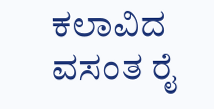ಕಲಾವಿದ ವಸಂತ ರೈ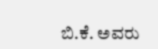ಬಿ.ಕೆ. ಅವರು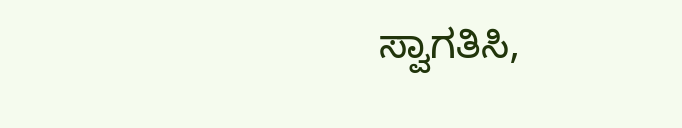ಸ್ವಾಗತಿಸಿ,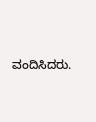ವಂದಿಸಿದರು.